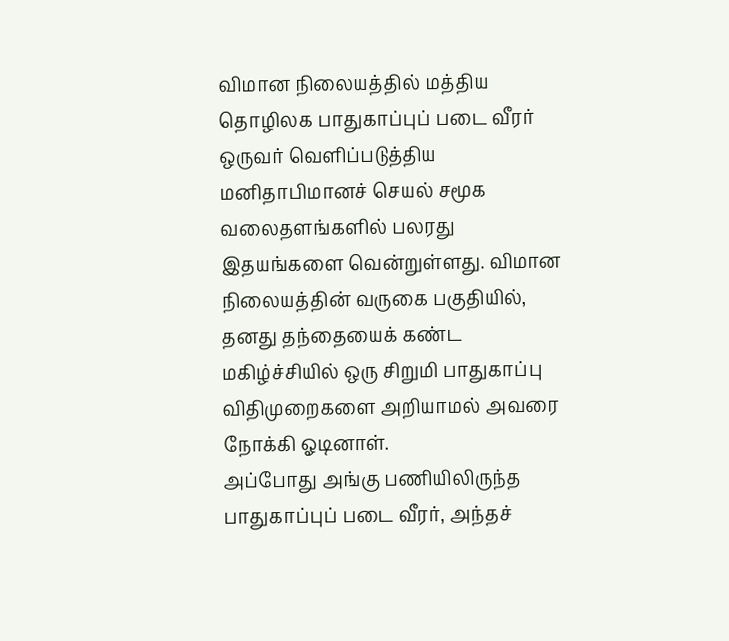விமான நிலையத்தில் மத்திய தொழிலக பாதுகாப்புப் படை வீரர் ஒருவர் வெளிப்படுத்திய மனிதாபிமானச் செயல் சமூக வலைதளங்களில் பலரது இதயங்களை வென்றுள்ளது. விமான நிலையத்தின் வருகை பகுதியில், தனது தந்தையைக் கண்ட மகிழ்ச்சியில் ஒரு சிறுமி பாதுகாப்பு விதிமுறைகளை அறியாமல் அவரை நோக்கி ஓடினாள்.
அப்போது அங்கு பணியிலிருந்த பாதுகாப்புப் படை வீரர், அந்தச்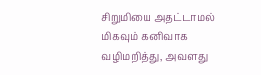சிறுமியை அதட்டாமல் மிகவும் கனிவாக வழிமறித்து, அவளது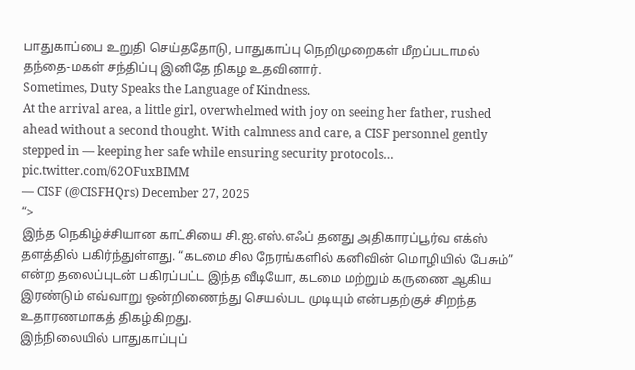பாதுகாப்பை உறுதி செய்ததோடு, பாதுகாப்பு நெறிமுறைகள் மீறப்படாமல் தந்தை-மகள் சந்திப்பு இனிதே நிகழ உதவினார்.
Sometimes, Duty Speaks the Language of Kindness.
At the arrival area, a little girl, overwhelmed with joy on seeing her father, rushed ahead without a second thought. With calmness and care, a CISF personnel gently stepped in — keeping her safe while ensuring security protocols… pic.twitter.com/62OFuxBIMM
— CISF (@CISFHQrs) December 27, 2025
“>
இந்த நெகிழ்ச்சியான காட்சியை சி.ஐ.எஸ்.எஃப் தனது அதிகாரப்பூர்வ எக்ஸ் தளத்தில் பகிர்ந்துள்ளது. “கடமை சில நேரங்களில் கனிவின் மொழியில் பேசும்” என்ற தலைப்புடன் பகிரப்பட்ட இந்த வீடியோ, கடமை மற்றும் கருணை ஆகிய இரண்டும் எவ்வாறு ஒன்றிணைந்து செயல்பட முடியும் என்பதற்குச் சிறந்த உதாரணமாகத் திகழ்கிறது.
இந்நிலையில் பாதுகாப்புப்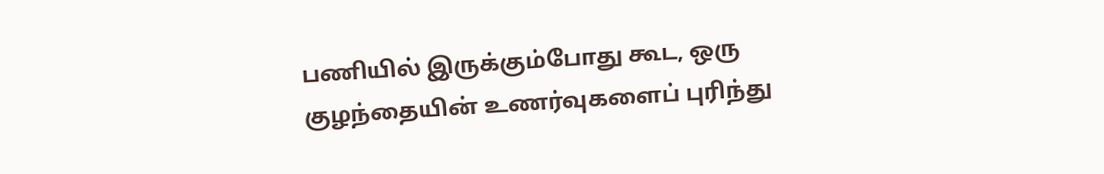பணியில் இருக்கும்போது கூட, ஒரு குழந்தையின் உணர்வுகளைப் புரிந்து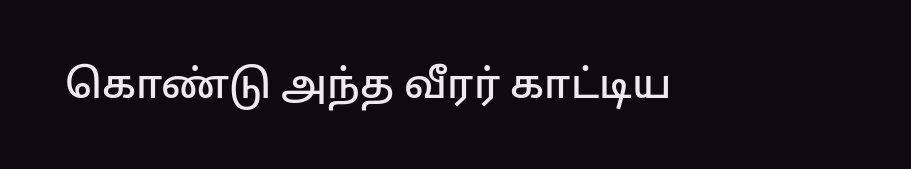கொண்டு அந்த வீரர் காட்டிய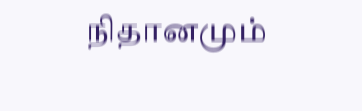நிதானமும்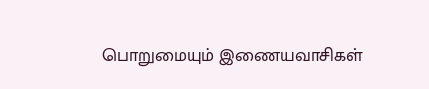பொறுமையும் இணையவாசிகள்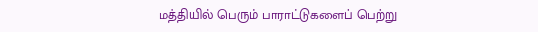மத்தியில் பெரும் பாராட்டுகளைப் பெற்று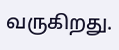வருகிறது.